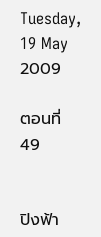Tuesday, 19 May 2009

ตอนที่ 49


ปิงฟ้า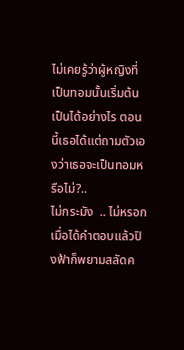ไม่เคยรู้ว่าผู้หญิงที่เป็นทอมนั้นเริ่มต้นเป็นได้อย่างไร ตอนนี้เธอได้แต่ถามตัวเองว่าเธอจะเป็นทอมหรือไม่?..
ไม่กระมัง  .. ไม่หรอก
เมื่อได้คำตอบแล้วปิงฟ้าก็พยามสลัดค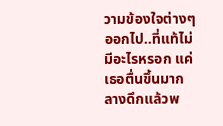วามข้องใจต่างๆ ออกไป..ที่แท้ไม่มีอะไรหรอก แค่เธอตื่นขึ้นมากลางดึกแล้วพ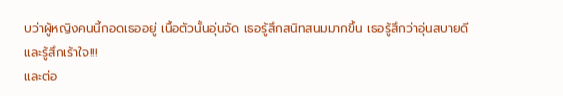บว่าผู้หญิงคนนี้กอดเธออยู่ เนื้อตัวนั้นอุ่นจัด เธอรู้สึกสนิทสนมมากขึ้น เธอรู้สึกว่าอุ่นสบายดีและรู้สึกเร้าใจ!!!
และต่อ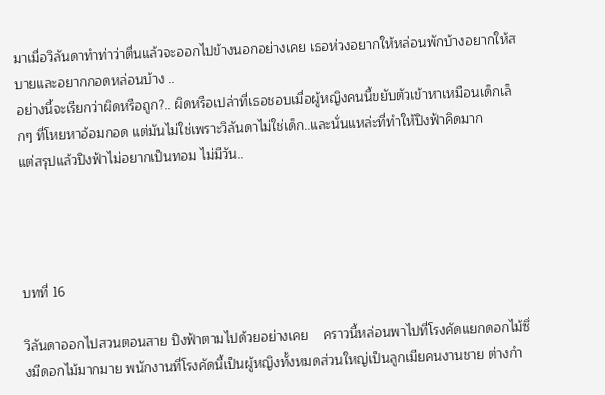มาเมื่อวิลันดาทำท่าว่าตื่นแล้วจะออกไปข้างนอกอย่างเคย เธอห่วงอยากให้หล่อนพักบ้างอยากให้สบายและอยากกอดหล่อนบ้าง ..
อย่างนี้จะเรียกว่าผิดหรือถูก?.. ผิดหรือเปล่าที่เธอชอบเมื่อผู้หญิงคนนี้ขยับตัวเข้าหาเหมือนเด็กเล็กๆ ที่โหยหาอ้อมกอด แต่มันไม่ใช่เพราะวิลันดาไม่ใช่เด็ก..และนั่นแหล่ะที่ทำให้ปิงฟ้าคิดมาก
แต่สรุปแล้วปิงฟ้าไม่อยากเป็นทอม ไม่มีวัน..




บทที่ 16

วิลันดาออกไปสวนตอนสาย ปิงฟ้าตามไปด้วยอย่างเคย    คราวนี้หล่อนพาไปที่โรงคัดแยกดอกไม้ซึ่งมีดอกไม้มากมาย พนักงานที่โรงคัดนี้เป็นผู้หญิงทั้งหมดส่วนใหญ่เป็นลูกเมียคนงานชาย ต่างกำ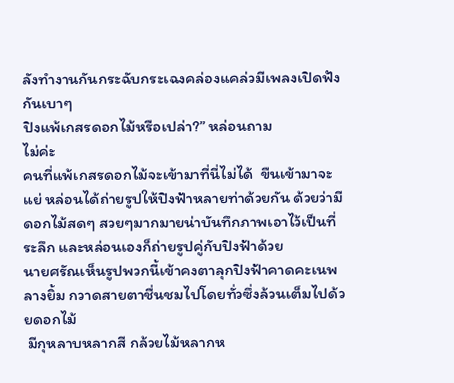ลังทำงานกันกระฉับกระเฉงคล่องแคล่วมีเพลงเปิดฟังกันเบาๆ
ปิงแพ้เกสรดอกไม้หรือเปล่า?” หล่อนถาม
ไม่ค่ะ
คนที่แพ้เกสรดอกไม้จะเข้ามาที่นี่ไม่ได้  ขืนเข้ามาจะแย่ หล่อนได้ถ่ายรูปให้ปิงฟ้าหลายท่าด้วยกัน ด้วยว่ามีดอกไม้สดๆ สวยๆมากมายน่าบันทึกภาพเอาไว้เป็นที่ระลึก และหล่อนเองก็ถ่ายรูปคู่กับปิงฟ้าด้วย
นายศรัณเห็นรูปพวกนี้เข้าคงตาลุกปิงฟ้าคาดคะเนพลางยิ้ม กวาดสายตาชื่นชมไปโดยทั่วซึ่งล้วนเต็มไปด้วยดอกไม้
 มีกุหลาบหลากสี กล้วยไม้หลากห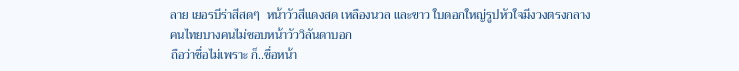ลาย เยอรบีร่าสีสดๆ  หน้าวัวสีแดงสด เหลืองนวล และขาว ใบดอกใหญ่รูปหัวใจมีงวงตรงกลาง
คนไทยบางคนไม่ชอบหน้าวัววิลันดาบอก
ถือว่าชื่อไม่เพราะ ก็..ชื่อหน้า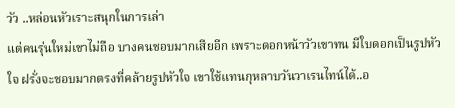วัว ..หล่อนหัวเราะสนุกในการเล่า
แต่คนรุ่นใหม่เขาไม่ถือ บางคนชอบมากเสียอีก เพราะดอกหน้าวัวเขาทน มีใบดอกเป็นรูปหัวใจ ฝรั่งจะชอบมากตรงที่คล้ายรูปหัวใจ เขาใช้แทนกุหลาบวันวาเรนไทน์ได้..อ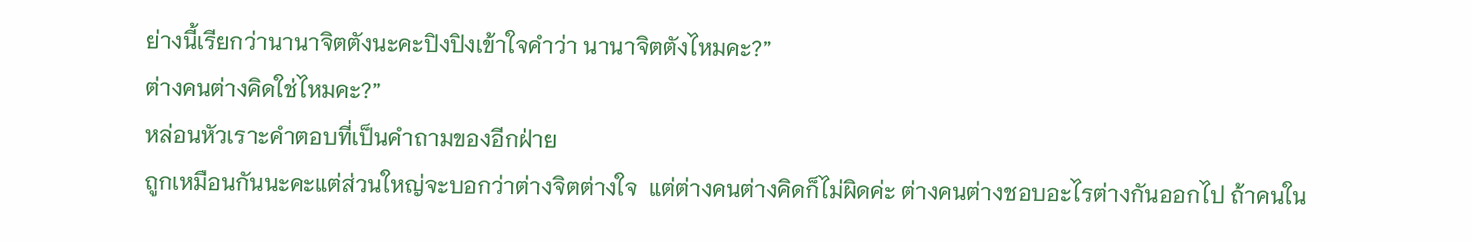ย่างนี้เรียกว่านานาจิตตังนะคะปิงปิงเข้าใจคำว่า นานาจิตตังไหมคะ?”
ต่างคนต่างคิดใช่ไหมคะ?”
หล่อนหัวเราะคำตอบที่เป็นคำถามของอีกฝ่าย
ถูกเหมือนกันนะคะแต่ส่วนใหญ่จะบอกว่าต่างจิตต่างใจ  แต่ต่างคนต่างคิดก็ไม่ผิดค่ะ ต่างคนต่างชอบอะไรต่างกันออกไป ถ้าคนใน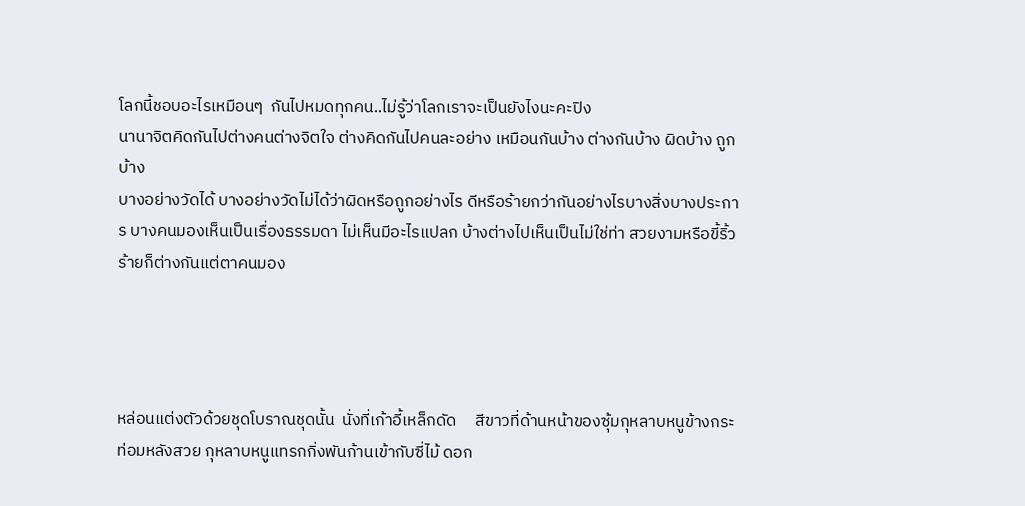โลกนี้ชอบอะไรเหมือนๆ  กันไปหมดทุกคน..ไม่รู้ว่าโลกเราจะเป็นยังไงนะคะปิง
นานาจิตคิดกันไปต่างคนต่างจิตใจ ต่างคิดกันไปคนละอย่าง เหมือนกันบ้าง ต่างกันบ้าง ผิดบ้าง ถูกบ้าง
บางอย่างวัดได้ บางอย่างวัดไม่ได้ว่าผิดหรือถูกอย่างไร ดีหรือร้ายกว่ากันอย่างไรบางสิ่งบางประการ บางคนมองเห็นเป็นเรื่องธรรมดา ไม่เห็นมีอะไรแปลก บ้างต่างไปเห็นเป็นไม่ใช่ท่า สวยงามหรือขี้ริ้วร้ายก็ต่างกันแต่ตาคนมอง




หล่อนแต่งตัวด้วยชุดโบราณชุดนั้น  นั่งที่เก้าอี้เหล็กดัด     สีขาวที่ด้านหน้าของซุ้มกุหลาบหนูข้างกระท่อมหลังสวย กุหลาบหนูแทรกกิ่งพันก้านเข้ากับซี่ไม้ ดอก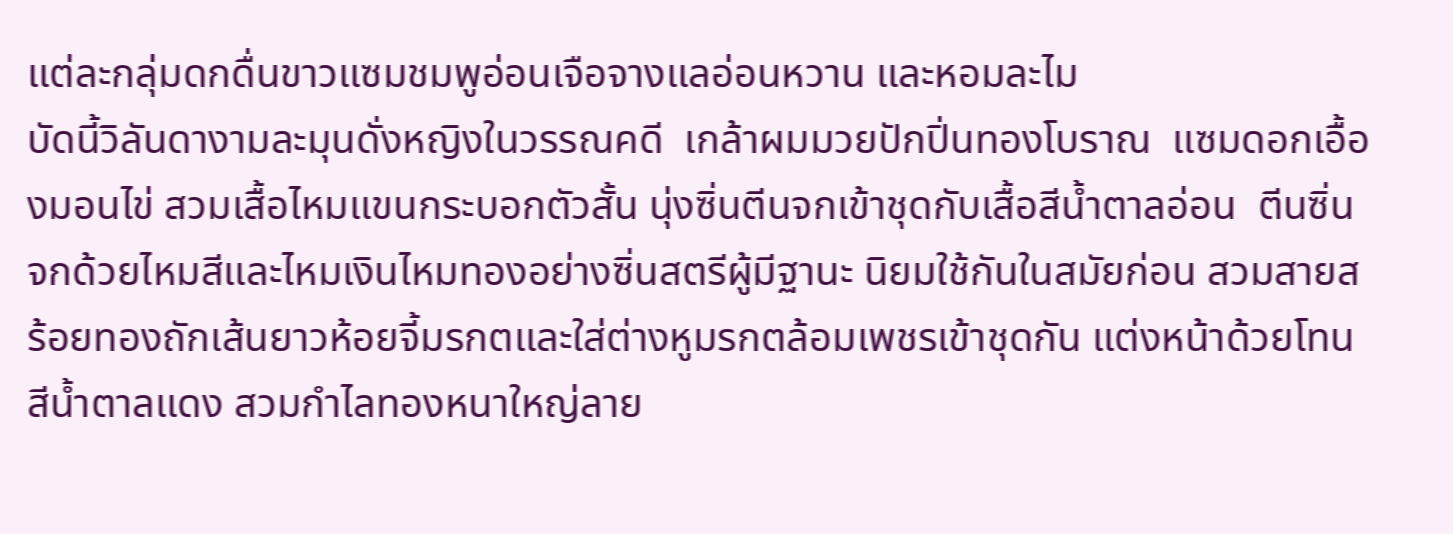แต่ละกลุ่มดกดื่นขาวแซมชมพูอ่อนเจือจางแลอ่อนหวาน และหอมละไม
บัดนี้วิลันดางามละมุนดั่งหญิงในวรรณคดี  เกล้าผมมวยปักปิ่นทองโบราณ  แซมดอกเอื้องมอนไข่ สวมเสื้อไหมแขนกระบอกตัวสั้น นุ่งซิ่นตีนจกเข้าชุดกับเสื้อสีน้ำตาลอ่อน  ตีนซิ่นจกด้วยไหมสีและไหมเงินไหมทองอย่างซิ่นสตรีผู้มีฐานะ นิยมใช้กันในสมัยก่อน สวมสายสร้อยทองถักเส้นยาวห้อยจี้มรกตและใส่ต่างหูมรกตล้อมเพชรเข้าชุดกัน แต่งหน้าด้วยโทนสีน้ำตาลแดง สวมกำไลทองหนาใหญ่ลาย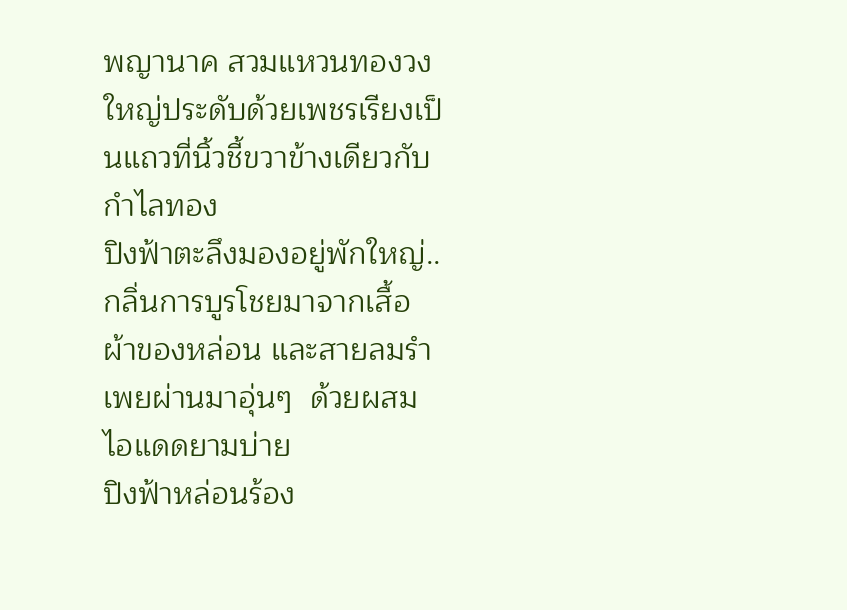พญานาค สวมแหวนทองวงใหญ่ประดับด้วยเพชรเรียงเป็นแถวที่นิ้วชี้ขวาข้างเดียวกับกำไลทอง
ปิงฟ้าตะลึงมองอยู่พักใหญ่..
กลิ่นการบูรโชยมาจากเสื้อผ้าของหล่อน และสายลมรำเพยผ่านมาอุ่นๆ  ด้วยผสมไอแดดยามบ่าย
ปิงฟ้าหล่อนร้อง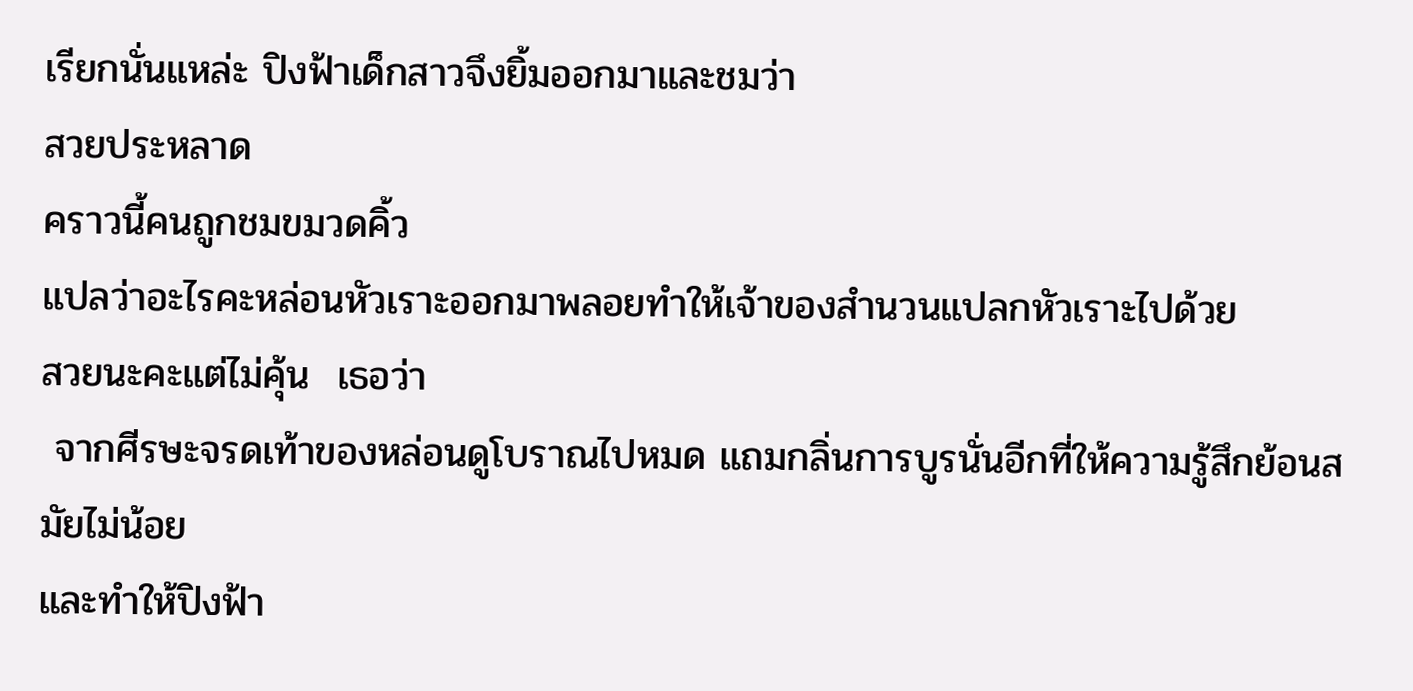เรียกนั่นแหล่ะ ปิงฟ้าเด็กสาวจึงยิ้มออกมาและชมว่า
สวยประหลาด
คราวนี้คนถูกชมขมวดคิ้ว
แปลว่าอะไรคะหล่อนหัวเราะออกมาพลอยทำให้เจ้าของสำนวนแปลกหัวเราะไปด้วย
สวยนะคะแต่ไม่คุ้น  เธอว่า
 จากศีรษะจรดเท้าของหล่อนดูโบราณไปหมด แถมกลิ่นการบูรนั่นอีกที่ให้ความรู้สึกย้อนสมัยไม่น้อย
และทำให้ปิงฟ้า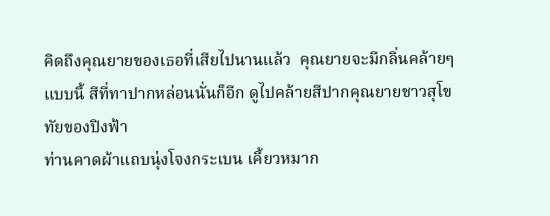คิดถึงคุณยายของเธอที่เสียไปนานแล้ว  คุณยายจะมีกลิ่นคล้ายๆ แบบนี้ สีที่ทาปากหล่อนนั่นก็อีก ดูไปคล้ายสีปากคุณยายชาวสุโขทัยของปิงฟ้า
ท่านคาดผ้าแถบนุ่งโจงกระเบน เคี้ยวหมาก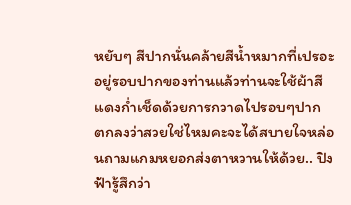หยับๆ สีปากนั่นคล้ายสีน้ำหมากที่เปรอะอยู่รอบปากของท่านแล้วท่านจะใช้ผ้าสีแดงก่ำเช็ดด้วยการกวาดไปรอบๆปาก
ตกลงว่าสวยใช่ไหมคะจะได้สบายใจหล่อนถามแกมหยอกส่งตาหวานให้ด้วย.. ปิงฟ้ารู้สึกว่า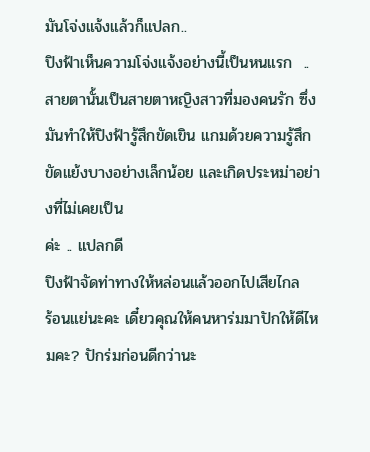มันโจ่งแจ้งแล้วก็แปลก..
ปิงฟ้าเห็นความโจ่งแจ้งอย่างนี้เป็นหนแรก  ..
สายตานั้นเป็นสายตาหญิงสาวที่มองคนรัก ซึ่งมันทำให้ปิงฟ้ารู้สึกขัดเขิน แกมด้วยความรู้สึกขัดแย้งบางอย่างเล็กน้อย และเกิดประหม่าอย่างที่ไม่เคยเป็น
ค่ะ .. แปลกดี
ปิงฟ้าจัดท่าทางให้หล่อนแล้วออกไปเสียไกล
ร้อนแย่นะคะ เดี๋ยวคุณให้คนหาร่มมาปักให้ดีไหมคะ? ปักร่มก่อนดีกว่านะ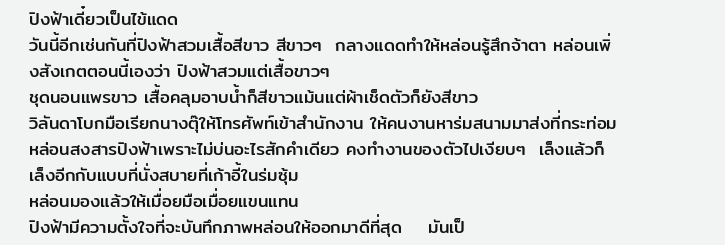ปิงฟ้าเดี๋ยวเป็นไข้แดด
วันนี้อีกเช่นกันที่ปิงฟ้าสวมเสื้อสีขาว สีขาวๆ  กลางแดดทำให้หล่อนรู้สึกจ้าตา หล่อนเพิ่งสังเกตตอนนี้เองว่า ปิงฟ้าสวมแต่เสื้อขาวๆ
ชุดนอนแพรขาว เสื้อคลุมอาบน้ำก็สีขาวแม้นแต่ผ้าเช็ดตัวก็ยังสีขาว
วิลันดาโบกมือเรียกนางตุ๊ให้โทรศัพท์เข้าสำนักงาน ให้คนงานหาร่มสนามมาส่งที่กระท่อม หล่อนสงสารปิงฟ้าเพราะไม่บ่นอะไรสักคำเดียว คงทำงานของตัวไปเงียบๆ  เล็งแล้วก็เล็งอีกกับแบบที่นั่งสบายที่เก้าอี้ในร่มซุ้ม
หล่อนมองแล้วให้เมื่อยมือเมื่อยแขนแทน
ปิงฟ้ามีความตั้งใจที่จะบันทึกภาพหล่อนให้ออกมาดีที่สุด    มันเป็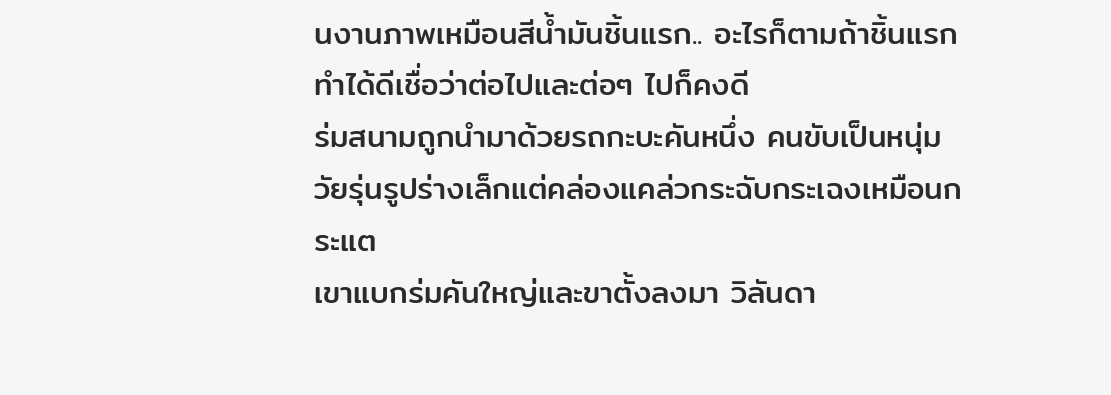นงานภาพเหมือนสีน้ำมันชิ้นแรก.. อะไรก็ตามถ้าชิ้นแรกทำได้ดีเชื่อว่าต่อไปและต่อๆ ไปก็คงดี
ร่มสนามถูกนำมาด้วยรถกะบะคันหนึ่ง คนขับเป็นหนุ่มวัยรุ่นรูปร่างเล็กแต่คล่องแคล่วกระฉับกระเฉงเหมือนกระแต
เขาแบกร่มคันใหญ่และขาตั้งลงมา วิลันดา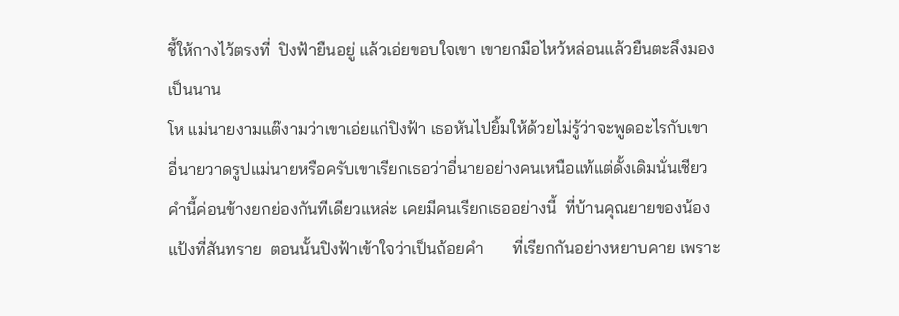ชี้ให้กางไว้ตรงที่  ปิงฟ้ายืนอยู่ แล้วเอ่ยขอบใจเขา เขายกมือไหว้หล่อนแล้วยืนตะลึงมองเป็นนาน
โห แม่นายงามแต๊งามว่าเขาเอ่ยแก่ปิงฟ้า เธอหันไปยิ้มให้ด้วยไม่รู้ว่าจะพูดอะไรกับเขา
อี่นายวาดรูปแม่นายหรือครับเขาเรียกเธอว่าอี่นายอย่างคนเหนือแท้แต่ดั้งเดิมนั่นเชียว
คำนี้ค่อนข้างยกย่องกันทีเดียวแหล่ะ เคยมีคนเรียกเธออย่างนี้  ที่บ้านคุณยายของน้องแป้งที่สันทราย  ตอนนั้นปิงฟ้าเข้าใจว่าเป็นถ้อยคำ       ที่เรียกกันอย่างหยาบคาย เพราะ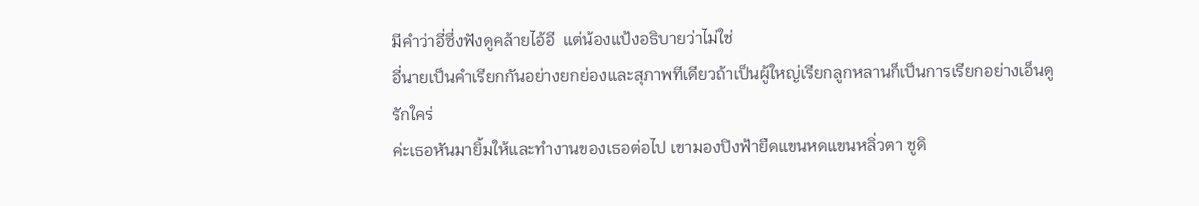มีคำว่าอี่ซึ่งฟังดูคล้ายไอ้อี  แต่น้องแป้งอธิบายว่าไม่ใช่
อี่นายเป็นคำเรียกกันอย่างยกย่องและสุภาพทีเดียวถ้าเป็นผู้ใหญ่เรียกลูกหลานก็เป็นการเรียกอย่างเอ็นดูรักใคร่
ค่ะเธอหันมายิ้มให้และทำงานของเธอต่อไป เขามองปิงฟ้ายืดแขนหดแขนหลิ่วตา ชูดิ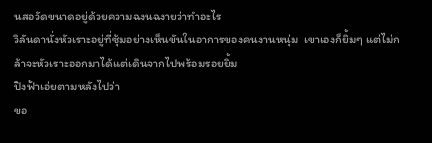นสอวัดขนาดอยู่ด้วยความฉงนฉงายว่าทำอะไร
วิลันดานั่งหัวเราะอยู่ที่ซุ้มอย่างเห็นขันในอาการของคนงานหนุ่ม  เขาเองก็ยิ้มๆ แต่ไม่กล้าจะหัวเราะออกมาได้แต่เดินจากไปพร้อมรอยยิ้ม
ปิงฟ้าเอ่ยตามหลังไปว่า
ขอ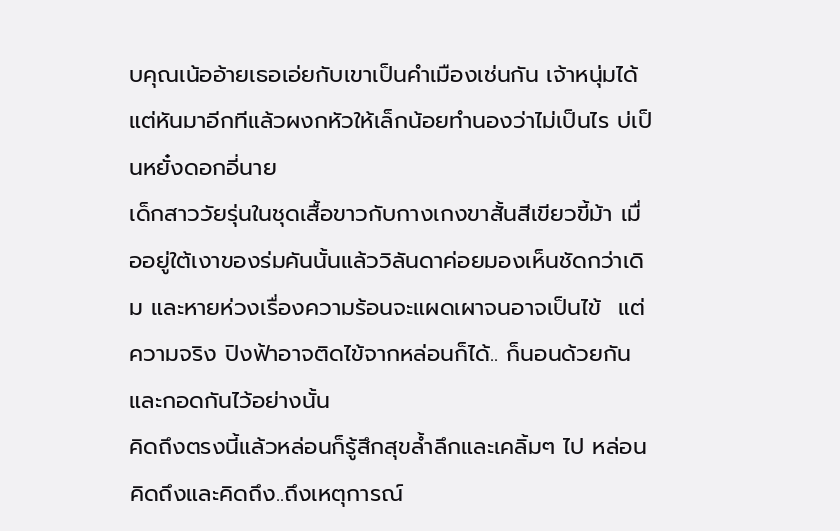บคุณเน้ออ้ายเธอเอ่ยกับเขาเป็นคำเมืองเช่นกัน เจ้าหนุ่มได้แต่หันมาอีกทีแล้วผงกหัวให้เล็กน้อยทำนองว่าไม่เป็นไร บ่เป็นหยั๋งดอกอี่นาย
เด็กสาววัยรุ่นในชุดเสื้อขาวกับกางเกงขาสั้นสีเขียวขี้ม้า เมื่ออยู่ใต้เงาของร่มคันนั้นแล้ววิลันดาค่อยมองเห็นชัดกว่าเดิม และหายห่วงเรื่องความร้อนจะแผดเผาจนอาจเป็นไข้  แต่ความจริง ปิงฟ้าอาจติดไข้จากหล่อนก็ได้.. ก็นอนด้วยกันและกอดกันไว้อย่างนั้น
คิดถึงตรงนี้แล้วหล่อนก็รู้สึกสุขล้ำลึกและเคลิ้มๆ ไป หล่อนคิดถึงและคิดถึง..ถึงเหตุการณ์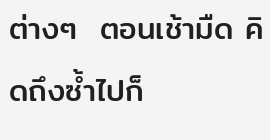ต่างๆ  ตอนเช้ามืด คิดถึงซ้ำไปก็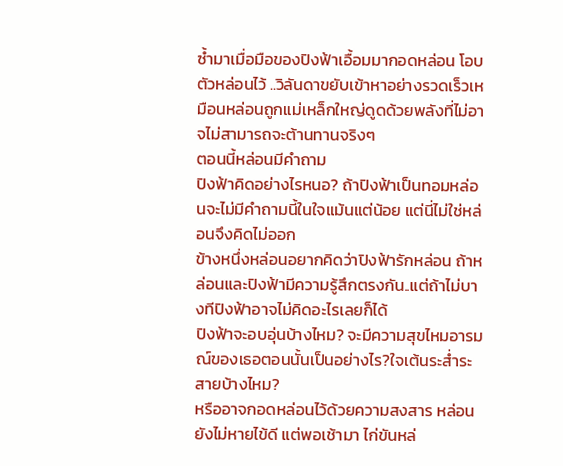ซ้ำมาเมื่อมือของปิงฟ้าเอื้อมมากอดหล่อน โอบตัวหล่อนไว้ ..วิลันดาขยับเข้าหาอย่างรวดเร็วเหมือนหล่อนถูกแม่เหล็กใหญ่ดูดด้วยพลังที่ไม่อาจไม่สามารถจะต้านทานจริงๆ
ตอนนี้หล่อนมีคำถาม
ปิงฟ้าคิดอย่างไรหนอ? ถ้าปิงฟ้าเป็นทอมหล่อนจะไม่มีคำถามนี้ในใจแม้นแต่น้อย แต่นี่ไม่ใช่หล่อนจึงคิดไม่ออก
ข้างหนึ่งหล่อนอยากคิดว่าปิงฟ้ารักหล่อน ถ้าหล่อนและปิงฟ้ามีความรู้สึกตรงกัน..แต่ถ้าไม่บางทีปิงฟ้าอาจไม่คิดอะไรเลยก็ได้
ปิงฟ้าจะอบอุ่นบ้างไหม? จะมีความสุขไหมอารมณ์ของเธอตอนนั้นเป็นอย่างไร?ใจเต้นระส่ำระสายบ้างไหม?
หรืออาจกอดหล่อนไว้ด้วยความสงสาร หล่อนยังไม่หายไข้ดี แต่พอเช้ามา ไก่ขันหล่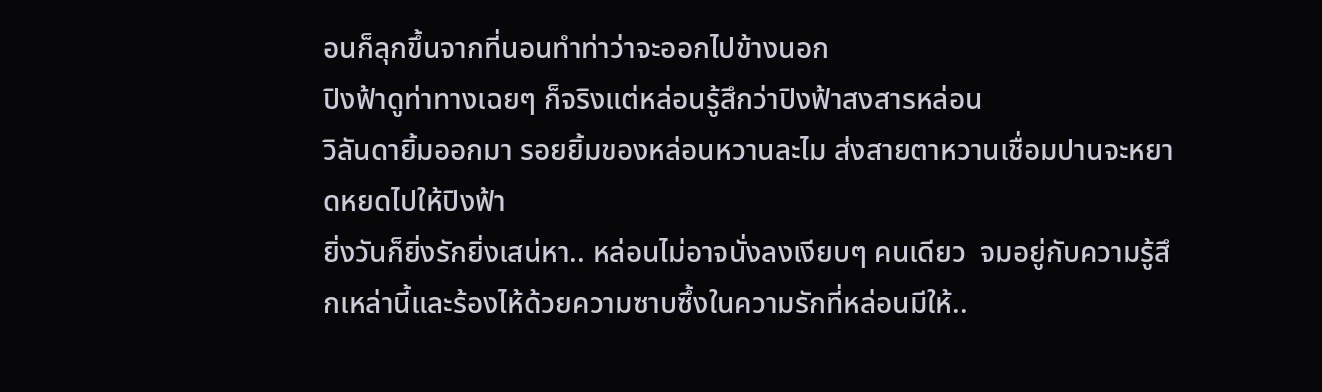อนก็ลุกขึ้นจากที่นอนทำท่าว่าจะออกไปข้างนอก
ปิงฟ้าดูท่าทางเฉยๆ ก็จริงแต่หล่อนรู้สึกว่าปิงฟ้าสงสารหล่อน
วิลันดายิ้มออกมา รอยยิ้มของหล่อนหวานละไม ส่งสายตาหวานเชื่อมปานจะหยาดหยดไปให้ปิงฟ้า
ยิ่งวันก็ยิ่งรักยิ่งเสน่หา.. หล่อนไม่อาจนั่งลงเงียบๆ คนเดียว  จมอยู่กับความรู้สึกเหล่านี้และร้องไห้ด้วยความซาบซึ้งในความรักที่หล่อนมีให้..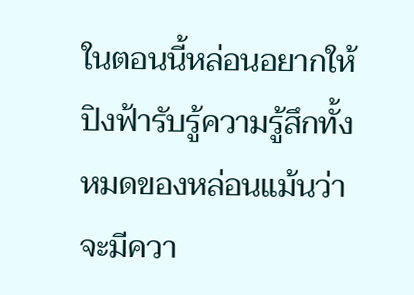ในตอนนี้หล่อนอยากให้ปิงฟ้ารับรู้ความรู้สึกทั้งหมดของหล่อนแม้นว่าจะมีควา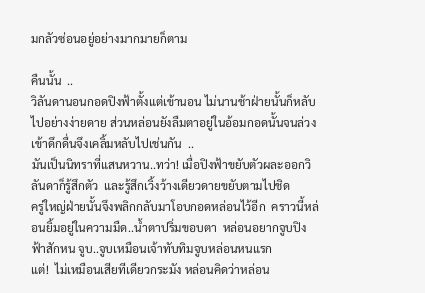มกลัวซ่อนอยู่อย่างมากมายก็ตาม

คืนนั้น  ..
วิลันดานอนกอดปิงฟ้าตั้งแต่เข้านอน ไม่นานช้าฝ่ายนั้นก็หลับไปอย่างง่ายดาย ส่วนหล่อนยังลืมตาอยู่ในอ้อมกอดนั้นจนล่วงเข้าดึกดื่นจึงเคลิ้มหลับไปเช่นกัน  ..
มันเป็นนิทราที่แสนหวาน..ทว่า! เมื่อปิงฟ้าขยับตัวผละออกวิลันดาก็รู้สึกตัว  และรู้สึกเวิ้งว้างเดียวดายขยับตามไปชิด
ครู่ใหญ่ฝ่ายนั้นจึงพลิกกลับมาโอบกอดหล่อนไว้อีก  คราวนี้หล่อนยิ้มอยู่ในความมืด..น้ำตาปริ่มขอบตา  หล่อนอยากจูบปิงฟ้าสักหน จูบ..จูบเหมือนเจ้าทับทิมจูบหล่อนหนแรก
แต่!  ไม่เหมือนเสียทีเดียวกระมัง หล่อนคิดว่าหล่อน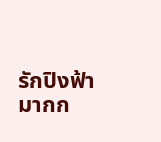รักปิงฟ้ามากก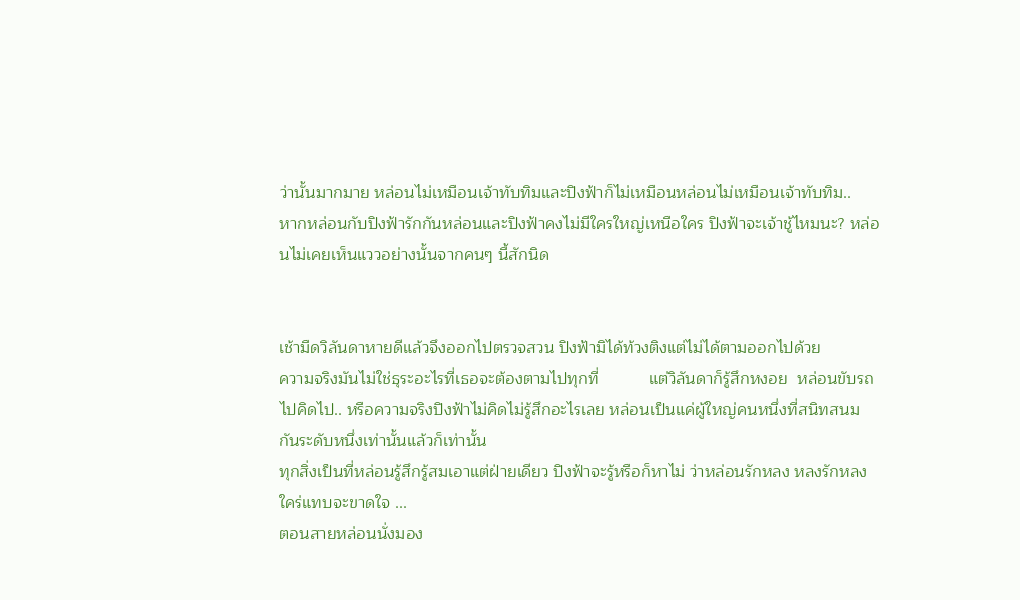ว่านั้นมากมาย หล่อนไม่เหมือนเจ้าทับทิมและปิงฟ้าก็ไม่เหมือนหล่อนไม่เหมือนเจ้าทับทิม..
หากหล่อนกับปิงฟ้ารักกันหล่อนและปิงฟ้าคงไม่มีใครใหญ่เหนือใคร ปิงฟ้าจะเจ้าชู้ไหมนะ? หล่อนไม่เคยเห็นแววอย่างนั้นจากคนๆ นี้สักนิด


เช้ามืดวิลันดาหายดีแล้วจึงออกไปตรวจสวน ปิงฟ้ามิได้ท้วงติงแต่ไม่ได้ตามออกไปด้วย
ความจริงมันไม่ใช่ธุระอะไรที่เธอจะต้องตามไปทุกที่           แต่วิลันดาก็รู้สึกหงอย  หล่อนขับรถไปคิดไป.. หรือความจริงปิงฟ้าไม่คิดไม่รู้สึกอะไรเลย หล่อนเป็นแค่ผู้ใหญ่คนหนึ่งที่สนิทสนมกันระดับหนึ่งเท่านั้นแล้วก็เท่านั้น
ทุกสิ่งเป็นที่หล่อนรู้สึกรู้สมเอาแต่ฝ่ายเดียว ปิงฟ้าจะรู้หรือก็หาไม่ ว่าหล่อนรักหลง หลงรักหลงใคร่แทบจะขาดใจ ...
ตอนสายหล่อนนั่งมอง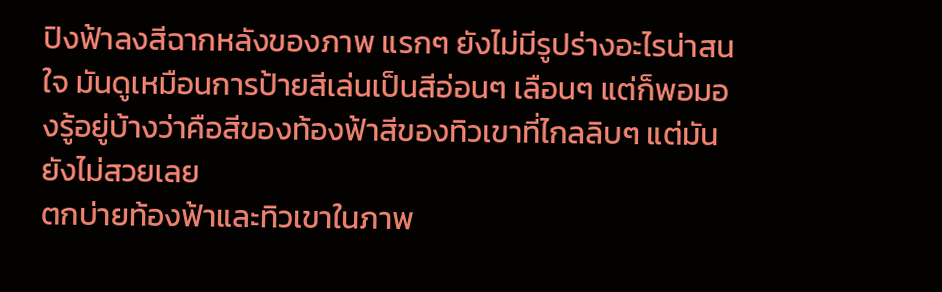ปิงฟ้าลงสีฉากหลังของภาพ แรกๆ ยังไม่มีรูปร่างอะไรน่าสนใจ มันดูเหมือนการป้ายสีเล่นเป็นสีอ่อนๆ เลือนๆ แต่ก็พอมองรู้อยู่บ้างว่าคือสีของท้องฟ้าสีของทิวเขาที่ไกลลิบๆ แต่มันยังไม่สวยเลย
ตกบ่ายท้องฟ้าและทิวเขาในภาพ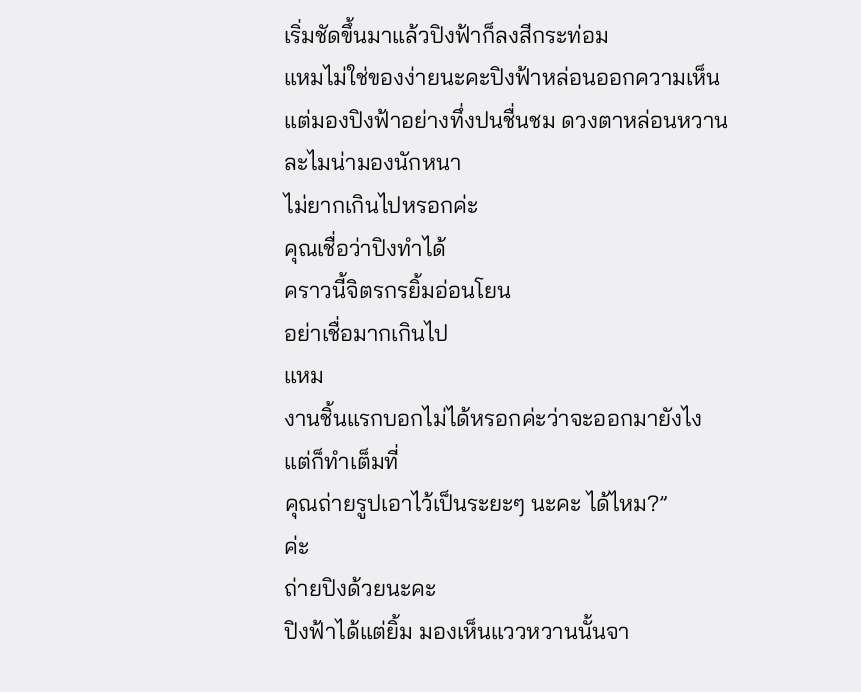เริ่มชัดขึ้นมาแล้วปิงฟ้าก็ลงสีกระท่อม
แหมไม่ใช่ของง่ายนะคะปิงฟ้าหล่อนออกความเห็น แต่มองปิงฟ้าอย่างทึ่งปนชื่นชม ดวงตาหล่อนหวานละไมน่ามองนักหนา
ไม่ยากเกินไปหรอกค่ะ
คุณเชื่อว่าปิงทำได้
คราวนี้จิตรกรยิ้มอ่อนโยน
อย่าเชื่อมากเกินไป
แหม
งานชิ้นแรกบอกไม่ได้หรอกค่ะว่าจะออกมายังไง แต่ก็ทำเต็มที่
คุณถ่ายรูปเอาไว้เป็นระยะๆ นะคะ ได้ไหม?”
ค่ะ
ถ่ายปิงด้วยนะคะ
ปิงฟ้าได้แต่ยิ้ม มองเห็นแววหวานนั้นจา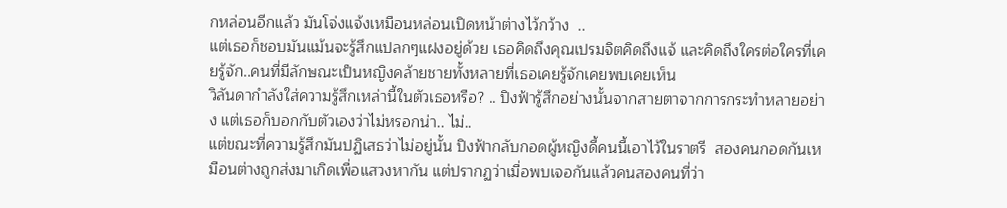กหล่อนอีกแล้ว มันโจ่งแจ้งเหมือนหล่อนเปิดหน้าต่างไว้กว้าง  ..
แต่เธอก็ชอบมันแม้นจะรู้สึกแปลกๆแฝงอยู่ด้วย เธอคิดถึงคุณเปรมจิตคิดถึงแจ้ และคิดถึงใครต่อใครที่เคยรู้จัก..คนที่มีลักษณะเป็นหญิงคล้ายชายทั้งหลายที่เธอเคยรู้จักเคยพบเคยเห็น
วิลันดากำลังใส่ความรู้สึกเหล่านี้ในตัวเธอหรือ? .. ปิงฟ้ารู้สึกอย่างนั้นจากสายตาจากการกระทำหลายอย่าง แต่เธอก็บอกกับตัวเองว่าไม่หรอกน่า.. ไม่..
แต่ขณะที่ความรู้สึกมันปฏิเสธว่าไม่อยู่นั้น ปิงฟ้ากลับกอดผู้หญิงดี้คนนี้เอาไว้ในราตรี  สองคนกอดกันเหมือนต่างถูกส่งมาเกิดเพื่อแสวงหากัน แต่ปรากฏว่าเมื่อพบเจอกันแล้วคนสองคนที่ว่า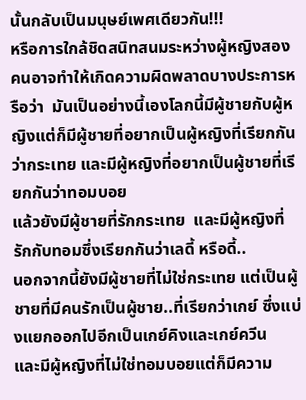นั้นกลับเป็นมนุษย์เพศเดียวกัน!!!
หรือการใกล้ชิดสนิทสนมระหว่างผู้หญิงสองคนอาจทำให้เกิดความผิดพลาดบางประการหรือว่า  มันเป็นอย่างนี้เองโลกนี้มีผู้ชายกับผู้หญิงแต่ก็มีผู้ชายที่อยากเป็นผู้หญิงที่เรียกกันว่ากระเทย และมีผู้หญิงที่อยากเป็นผู้ชายที่เรียกกันว่าทอมบอย
แล้วยังมีผู้ชายที่รักกระเทย  และมีผู้หญิงที่รักกับทอมซึ่งเรียกกันว่าเลดี้ หรือดี้..
นอกจากนี้ยังมีผู้ชายที่ไม่ใช่กระเทย แต่เป็นผู้ชายที่มีคนรักเป็นผู้ชาย..ที่เรียกว่าเกย์ ซึ่งแบ่งแยกออกไปอีกเป็นเกย์คิงและเกย์ควีน
และมีผู้หญิงที่ไม่ใช่ทอมบอยแต่ก็มีความ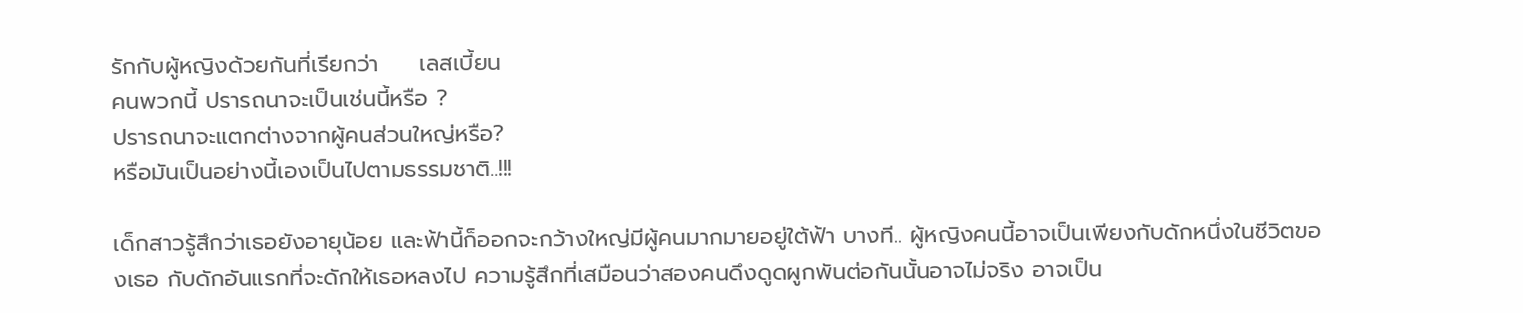รักกับผู้หญิงด้วยกันที่เรียกว่า     เลสเบี้ยน
คนพวกนี้ ปรารถนาจะเป็นเช่นนี้หรือ ?
ปรารถนาจะแตกต่างจากผู้คนส่วนใหญ่หรือ?
หรือมันเป็นอย่างนี้เองเป็นไปตามธรรมชาติ..!!!

เด็กสาวรู้สึกว่าเธอยังอายุน้อย และฟ้านี้ก็ออกจะกว้างใหญ่มีผู้คนมากมายอยู่ใต้ฟ้า บางที.. ผู้หญิงคนนี้อาจเป็นเพียงกับดักหนึ่งในชีวิตของเธอ กับดักอันแรกที่จะดักให้เธอหลงไป ความรู้สึกที่เสมือนว่าสองคนดึงดูดผูกพันต่อกันนั้นอาจไม่จริง อาจเป็น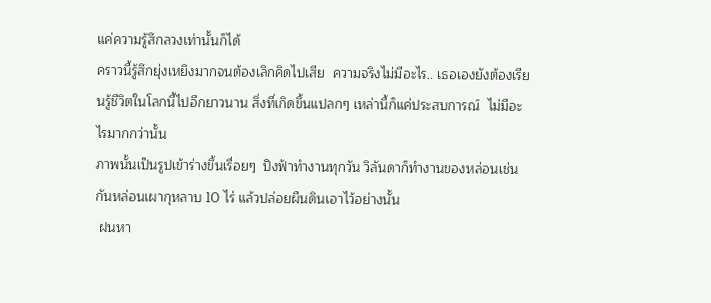แค่ความรู้สึกลวงเท่านั้นก็ได้
คราวนี้รู้สึกยุ่งเหยิงมากจนต้องเลิกคิดไปเสีย  ความจริงไม่มีอะไร.. เธอเองยังต้องเรียนรู้ชีวิตในโลกนี้ไปอีกยาวนาน สิ่งที่เกิดขึ้นแปลกๆ เหล่านี้ก็แค่ประสบการณ์  ไม่มีอะไรมากกว่านั้น
ภาพนั้นเป็นรูปเข้าร่างขึ้นเรื่อยๆ  ปิงฟ้าทำงานทุกวัน วิลันดาก็ทำงานของหล่อนเช่นกันหล่อนเผากุหลาบ 10 ไร่ แล้วปล่อยผืนดินเอาไว้อย่างนั้น
 ฝนหา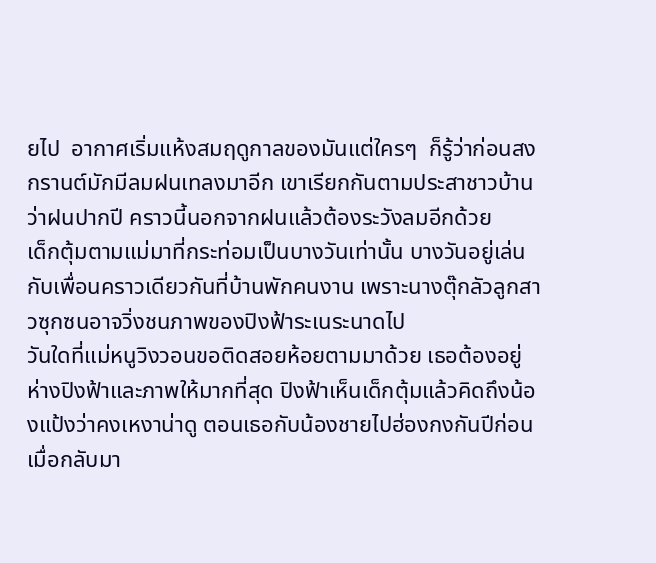ยไป  อากาศเริ่มแห้งสมฤดูกาลของมันแต่ใครๆ  ก็รู้ว่าก่อนสงกรานต์มักมีลมฝนเทลงมาอีก เขาเรียกกันตามประสาชาวบ้านว่าฝนปากปี คราวนี้นอกจากฝนแล้วต้องระวังลมอีกด้วย
เด็กตุ้มตามแม่มาที่กระท่อมเป็นบางวันเท่านั้น บางวันอยู่เล่นกับเพื่อนคราวเดียวกันที่บ้านพักคนงาน เพราะนางตุ๊กลัวลูกสาวซุกซนอาจวิ่งชนภาพของปิงฟ้าระเนระนาดไป
วันใดที่แม่หนูวิงวอนขอติดสอยห้อยตามมาด้วย เธอต้องอยู่ห่างปิงฟ้าและภาพให้มากที่สุด ปิงฟ้าเห็นเด็กตุ้มแล้วคิดถึงน้องแป้งว่าคงเหงาน่าดู ตอนเธอกับน้องชายไปฮ่องกงกันปีก่อน เมื่อกลับมา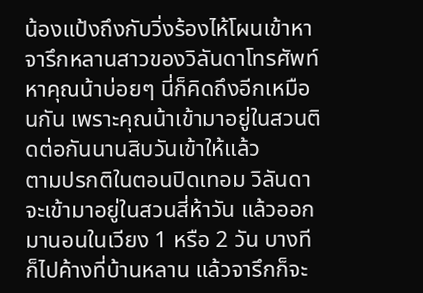น้องแป้งถึงกับวิ่งร้องไห้โผนเข้าหา
จารึกหลานสาวของวิลันดาโทรศัพท์หาคุณน้าบ่อยๆ นี่ก็คิดถึงอีกเหมือนกัน เพราะคุณน้าเข้ามาอยู่ในสวนติดต่อกันนานสิบวันเข้าให้แล้ว
ตามปรกติในตอนปิดเทอม วิลันดาจะเข้ามาอยู่ในสวนสี่ห้าวัน แล้วออกมานอนในเวียง 1 หรือ 2 วัน บางทีก็ไปค้างที่บ้านหลาน แล้วจารึกก็จะ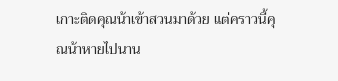เกาะติดคุณน้าเข้าสวนมาด้วย แต่คราวนี้คุณน้าหายไปนาน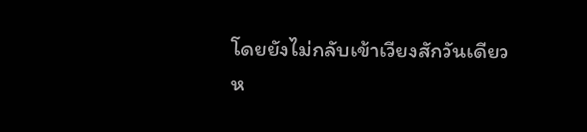โดยยังไม่กลับเข้าเวียงสักวันเดียว ห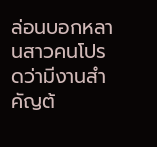ล่อนบอกหลานสาวคนโปรดว่ามีงานสำคัญต้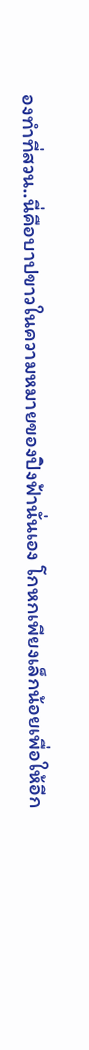องทำที่สวน..นี่คือบาปขาวในความหมายของปิงฟ้านั่นเอง โกหกเพียงเล็กน้อยเพื่อให้อีก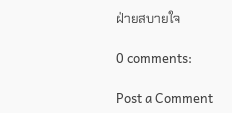ฝ่ายสบายใจ

0 comments:

Post a Comment